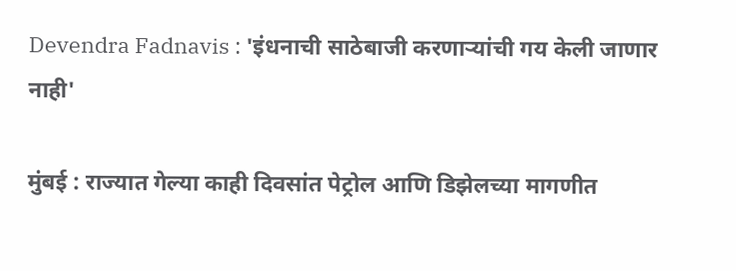Devendra Fadnavis : 'इंधनाची साठेबाजी करणाऱ्यांची गय केली जाणार नाही'

मुंबई : राज्यात गेल्या काही दिवसांत पेट्रोल आणि डिझेलच्या मागणीत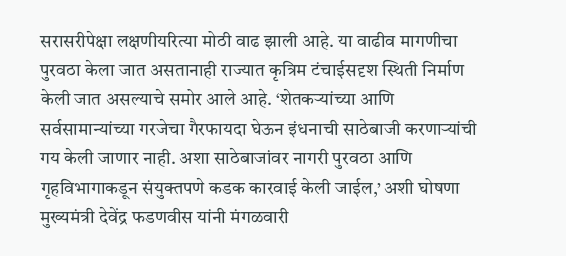सरासरीपेक्षा लक्षणीयरित्या मोठी वाढ झाली आहे. या वाढीव मागणीचा पुरवठा केला जात असतानाही राज्यात कृत्रिम टंचाईसदृश स्थिती निर्माण केली जात असल्याचे समोर आले आहे. ‘शेतकऱ्यांच्या आणि सर्वसामान्यांच्या गरजेचा गैरफायदा घेऊन इंधनाची साठेबाजी करणाऱ्यांची गय केली जाणार नाही. अशा साठेबाजांवर नागरी पुरवठा आणि गृहविभागाकडून संयुक्तपणे कडक कारवाई केली जाईल,’ अशी घोषणा मुख्यमंत्री देवेंद्र फडणवीस यांनी मंगळवारी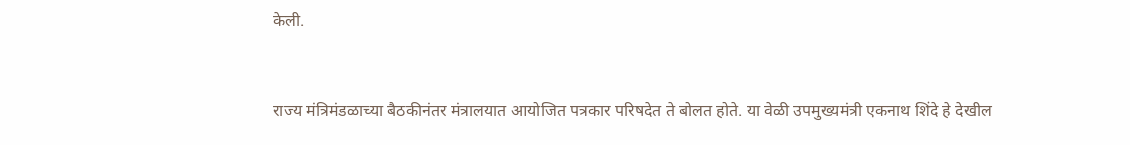केली.


राज्य मंत्रिमंडळाच्या बैठकीनंतर मंत्रालयात आयोजित पत्रकार परिषदेत ते बोलत होते. या वेळी उपमुख्यमंत्री एकनाथ शिंदे हे देखील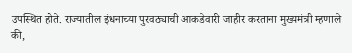उपस्थित होते. राज्यातील इंधनाच्या पुरवठ्याची आकडेवारी जाहीर करताना मुख्यमंत्री म्हणाले की,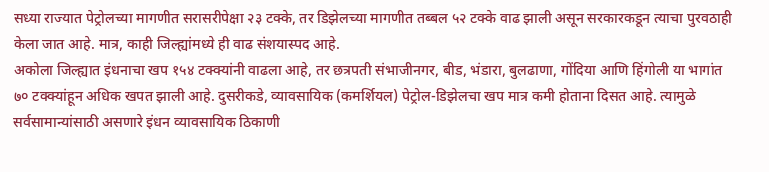सध्या राज्यात पेट्रोलच्या मागणीत सरासरीपेक्षा २३ टक्के, तर डिझेलच्या मागणीत तब्बल ५२ टक्के वाढ झाली असून सरकारकडून त्याचा पुरवठाही केला जात आहे. मात्र, काही जिल्ह्यांमध्ये ही वाढ संशयास्पद आहे.
अकोला जिल्ह्यात इंधनाचा खप १५४ टक्क्यांनी वाढला आहे, तर छत्रपती संभाजीनगर, बीड, भंडारा, बुलढाणा, गोंदिया आणि हिंगोली या भागांत ७० टक्क्यांहून अधिक खपत झाली आहे. दुसरीकडे, व्यावसायिक (कमर्शियल) पेट्रोल-डिझेलचा खप मात्र कमी होताना दिसत आहे. त्यामुळे सर्वसामान्यांसाठी असणारे इंधन व्यावसायिक ठिकाणी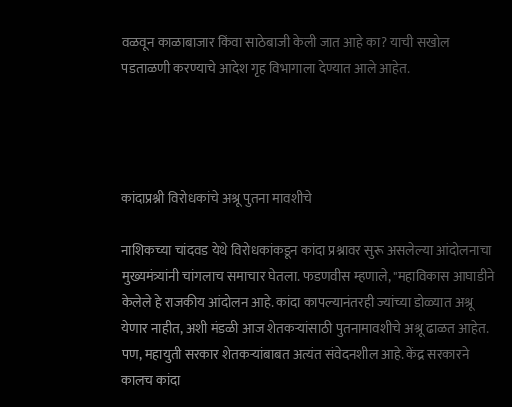वळवून काळाबाजार किंवा साठेबाजी केली जात आहे का? याची सखोल पडताळणी करण्याचे आदेश गृह विभागाला देण्यात आले आहेत.




कांदाप्रश्नी विरोधकांचे अश्रू पुतना मावशीचे

नाशिकच्या चांदवड येथे विरोधकांकडून कांदा प्रश्नावर सुरू असलेल्या आंदोलनाचा मुख्यमंत्र्यांनी चांगलाच समाचार घेतला. फडणवीस म्हणाले, "महाविकास आघाडीने केलेले हे राजकीय आंदोलन आहे. कांदा कापल्यानंतरही ज्यांच्या डोळ्यात अश्रू येणार नाहीत, अशी मंडळी आज शेतकऱ्यांसाठी पुतनामावशीचे अश्रू ढाळत आहेत. पण, महायुती सरकार शेतकऱ्यांबाबत अत्यंत संवेदनशील आहे. केंद्र सरकारने कालच कांदा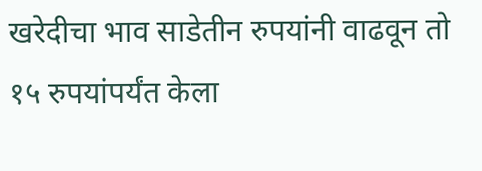खरेदीचा भाव साडेतीन रुपयांनी वाढवून तो १५ रुपयांपर्यंत केला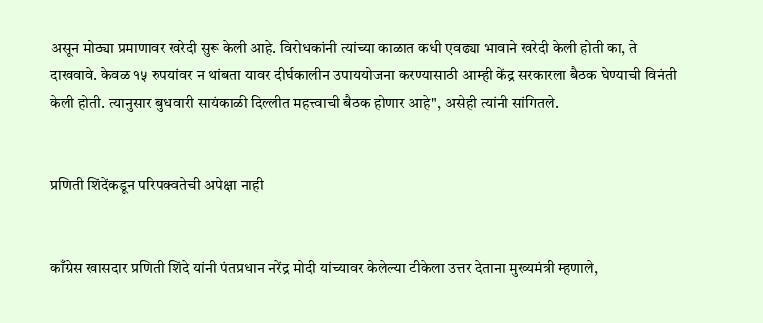असून मोठ्या प्रमाणावर खरेदी सुरू केली आहे. विरोधकांनी त्यांच्या काळात कधी एवढ्या भावाने खरेदी केली होती का, ते दाखवावे. केवळ १५ रुपयांवर न थांबता यावर दीर्घकालीन उपाययोजना करण्यासाठी आम्ही केंद्र सरकारला बैठक घेण्याची विनंती केली होती. त्यानुसार बुधवारी सायंकाळी दिल्लीत महत्त्वाची बैठक होणार आहे", असेही त्यांनी सांगितले.


प्रणिती शिंदेंकडून परिपक्वतेची अपेक्षा नाही


काँग्रेस खासदार प्रणिती शिंदे यांनी पंतप्रधान नरेंद्र मोदी यांच्यावर केलेल्या टीकेला उत्तर देताना मुख्यमंत्री म्हणाले,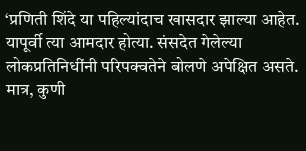‘प्रणिती शिंदे या पहिल्यांदाच खासदार झाल्या आहेत. यापूर्वी त्या आमदार होत्या. संसदेत गेलेल्या लोकप्रतिनिधींनी परिपक्वतेने बोलणे अपेक्षित असते. मात्र, कुणी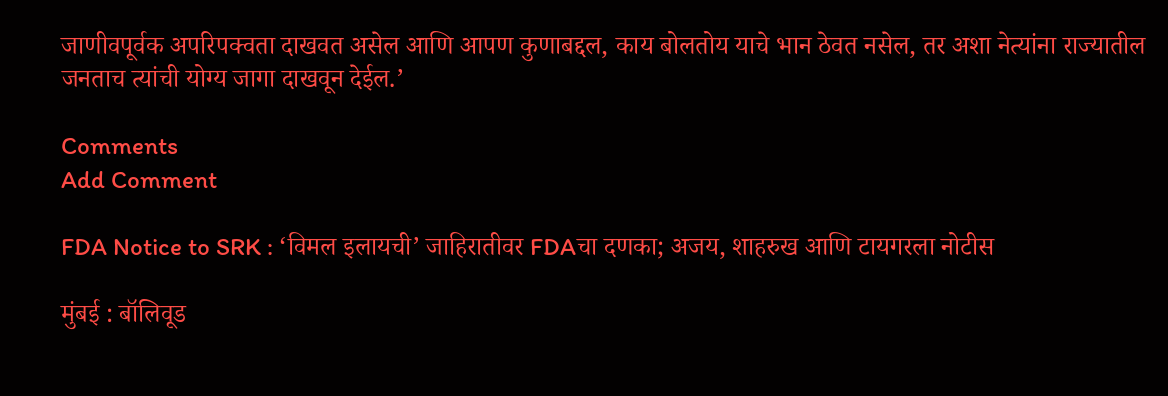जाणीवपूर्वक अपरिपक्वता दाखवत असेल आणि आपण कुणाबद्दल, काय बोलतोय याचे भान ठेवत नसेल, तर अशा नेत्यांना राज्यातील जनताच त्यांची योग्य जागा दाखवून देईल.’

Comments
Add Comment

FDA Notice to SRK : ‘विमल इलायची’ जाहिरातीवर FDAचा दणका; अजय, शाहरुख आणि टायगरला नोटीस

मुंबई : बॉलिवूड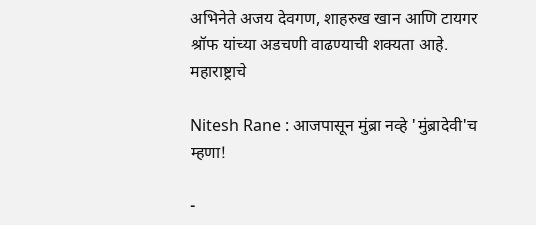अभिनेते अजय देवगण, शाहरुख खान आणि टायगर श्रॉफ यांच्या अडचणी वाढण्याची शक्यता आहे. महाराष्ट्राचे

Nitesh Rane : आजपासून मुंब्रा नव्हे 'मुंब्रादेवी'च म्हणा!

-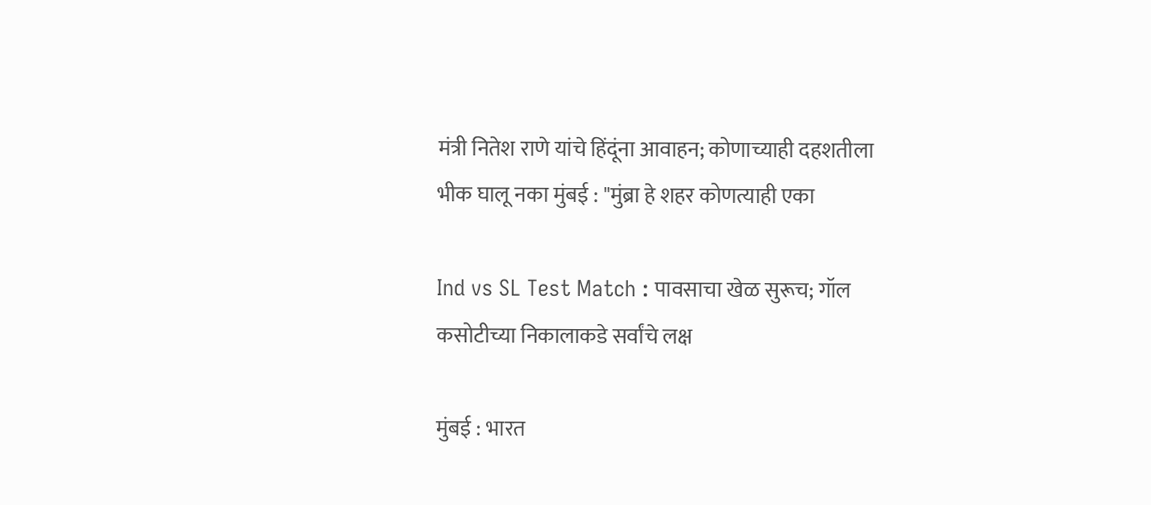मंत्री नितेश राणे यांचे हिंदूंना आवाहन; कोणाच्याही दहशतीला भीक घालू नका मुंबई : "मुंब्रा हे शहर कोणत्याही एका

Ind vs SL Test Match : पावसाचा खेळ सुरूच; गॉल कसोटीच्या निकालाकडे सर्वांचे लक्ष

मुंबई : भारत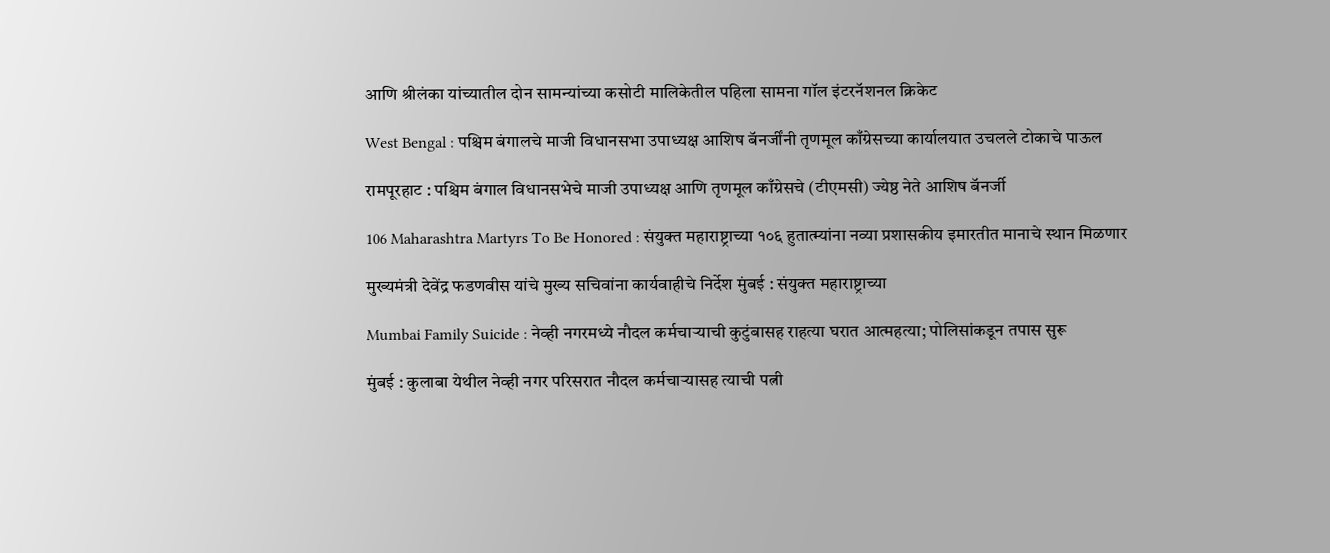आणि श्रीलंका यांच्यातील दोन सामन्यांच्या कसोटी मालिकेतील पहिला सामना गॉल इंटरनॅशनल क्रिकेट

West Bengal : पश्चिम बंगालचे माजी विधानसभा उपाध्यक्ष आशिष बॅनर्जींनी तृणमूल काँग्रेसच्या कार्यालयात उचलले टोकाचे पाऊल

रामपूरहाट : पश्चिम बंगाल विधानसभेचे माजी उपाध्यक्ष आणि तृणमूल काँग्रेसचे (टीएमसी) ज्येष्ठ नेते आशिष बॅनर्जी

106 Maharashtra Martyrs To Be Honored : संयुक्त महाराष्ट्राच्या १०६ हुतात्म्यांना नव्या प्रशासकीय इमारतीत मानाचे स्थान मिळणार

मुख्यमंत्री देवेंद्र फडणवीस यांचे मुख्य सचिवांना कार्यवाहीचे निर्देश मुंबई : संयुक्त महाराष्ट्राच्या

Mumbai Family Suicide : नेव्ही नगरमध्ये नौदल कर्मचाऱ्याची कुटुंबासह राहत्या घरात आत्महत्या; पोलिसांकडून तपास सुरू

मुंबई : कुलाबा येथील नेव्ही नगर परिसरात नौदल कर्मचाऱ्यासह त्याची पत्नी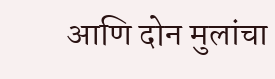आणि दोन मुलांचा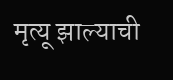मृत्यू झाल्याची